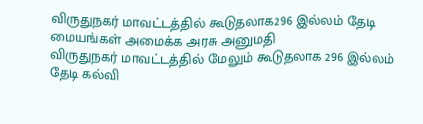விருதுநகர் மாவட்டத்தில் கூடுதலாக296 இல்லம் தேடி மையங்கள் அமைக்க அரசு அனுமதி
விருதுநகர் மாவட்டத்தில் மேலும் கூடுதலாக 296 இல்லம் தேடி கல்வி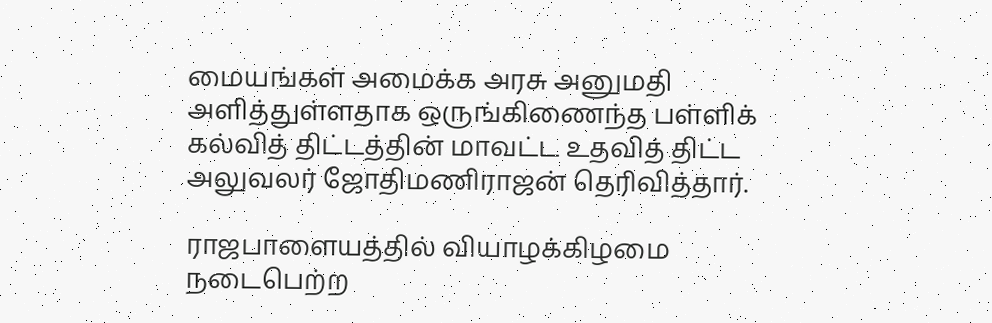மையங்கள் அமைக்க அரசு அனுமதி அளித்துள்ளதாக ஒருங்கிணைந்த பள்ளிக் கல்வித் திட்டத்தின் மாவட்ட உதவித் திட்ட அலுவலர் ஜோதிமணிராஜன் தெரிவித்தார்.

ராஜபாளையத்தில் வியாழக்கிழமை நடைபெற்ற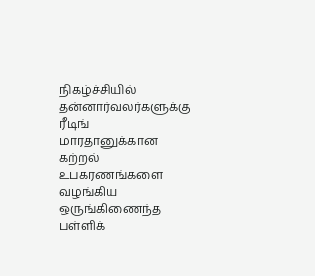நிகழ்ச்சியில் தன்னார்வலர்களுக்கு ரீடிங் மாரதானுக்கான கற்றல் உபகரணங்களை வழங்கிய ஒருங்கிணைந்த பள்ளிக்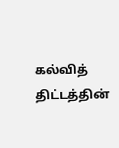கல்வித் திட்டத்தின்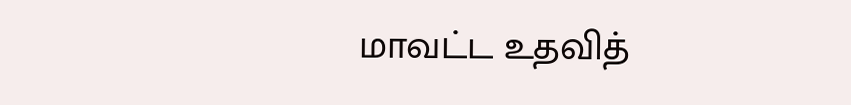மாவட்ட உதவித்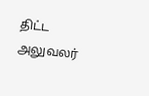திட்ட அலுவலர்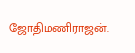ஜோதிமணிராஜன்.